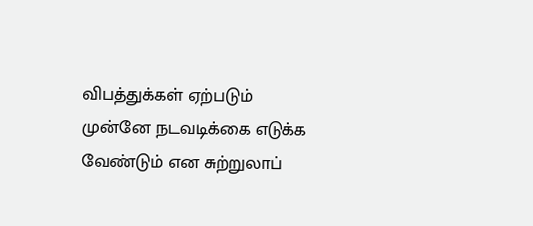விபத்துக்கள் ஏற்படும் முன்னே நடவடிக்கை எடுக்க வேண்டும் என சுற்றுலாப்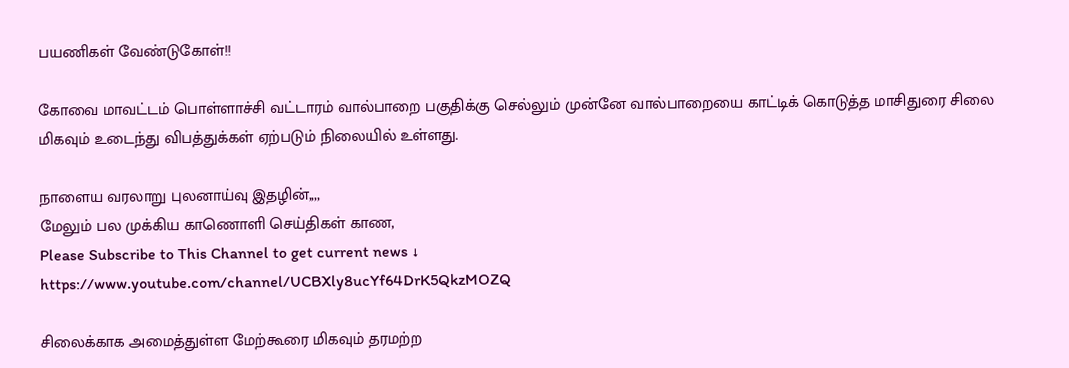பயணிகள் வேண்டுகோள்!!

கோவை மாவட்டம் பொள்ளாச்சி வட்டாரம் வால்பாறை பகுதிக்கு செல்லும் முன்னே வால்பாறையை காட்டிக் கொடுத்த மாசிதுரை சிலை மிகவும் உடைந்து விபத்துக்கள் ஏற்படும் நிலையில் உள்ளது.

நாளைய வரலாறு புலனாய்வு இதழின்,,,,
மேலும் பல முக்கிய காணொளி செய்திகள் காண,
Please Subscribe to This Channel to get current news ↓
https://www.youtube.com/channel/UCBXly8ucYf64DrK5QkzMOZQ

சிலைக்காக அமைத்துள்ள மேற்கூரை மிகவும் தரமற்ற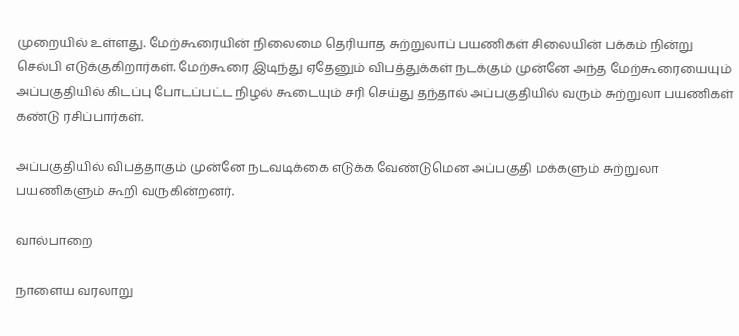முறையில் உள்ளது. மேற்கூரையின் நிலைமை தெரியாத சுற்றுலாப் பயணிகள் சிலையின் பக்கம் நின்று செல்பி எடுக்குகிறார்கள். மேற்கூரை இடிந்து ஏதேனும் விபத்துக்கள் நடக்கும் முன்னே அந்த மேற்கூரையையும் அப்பகுதியில் கிடப்பு போடப்பட்ட நிழல் கூடையும் சரி செய்து தந்தால் அப்பகுதியில் வரும் சுற்றுலா பயணிகள் கண்டு ரசிப்பார்கள்.

அப்பகுதியில் விபத்தாகும் முன்னே நடவடிக்கை எடுக்க வேண்டுமென அப்பகுதி மக்களும் சுற்றுலா பயணிகளும் கூறி வருகின்றனர்.

வால்பாறை

நாளைய வரலாறு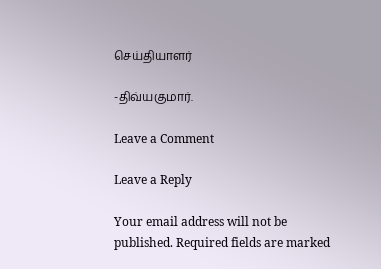செய்தியாளர்

-திவ்யகுமார்.

Leave a Comment

Leave a Reply

Your email address will not be published. Required fields are marked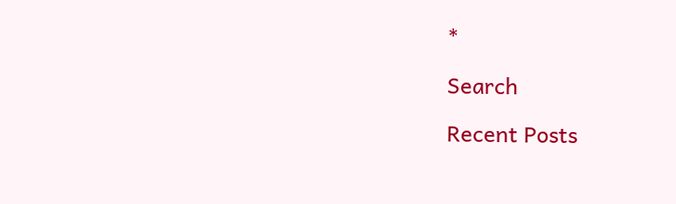*

Search

Recent Posts